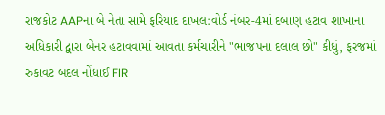રાજકોટ AAPના બે નેતા સામે ફરિયાદ દાખલ:વોર્ડ નંબર-4માં દબાણ હટાવ શાખાના અધિકારી દ્વારા બેનર હટાવવામાં આવતા કર્મચારીને "ભાજપના દલાલ છો" કીધું, ફરજમાં રુકાવટ બદલ નોંધાઈ FIR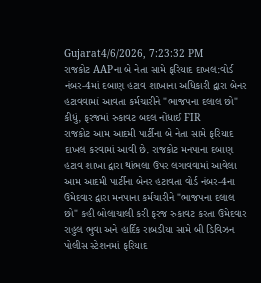Gujarat4/6/2026, 7:23:32 PM
રાજકોટ AAPના બે નેતા સામે ફરિયાદ દાખલ:વોર્ડ નંબર-4માં દબાણ હટાવ શાખાના અધિકારી દ્વારા બેનર હટાવવામાં આવતા કર્મચારીને "ભાજપના દલાલ છો" કીધું, ફરજમાં રુકાવટ બદલ નોંધાઈ FIR
રાજકોટ આમ આદમી પાર્ટીના બે નેતા સામે ફરિયાદ દાખલ કરવામાં આવી છે. રાજકોટ મનપાના દબાણ હટાવ શાખા દ્વારા થાંભલા ઉપર લગાવવામાં આવેલા આમ આદમી પાર્ટીના બેનર હટાવતા વોર્ડ નંબર-4ના ઉમેદવાર દ્વારા મનપાના કર્મચારીને "ભાજપના દલાલ છો" કહી બોલાચાલી કરી ફરજ રુકાવટ કરતા ઉમેદવાર રાહુલ ભુવા અને હાર્દિક રાબડીયા સામે બી ડિવિઝન પોલીસ સ્ટેશનમાં ફરિયાદ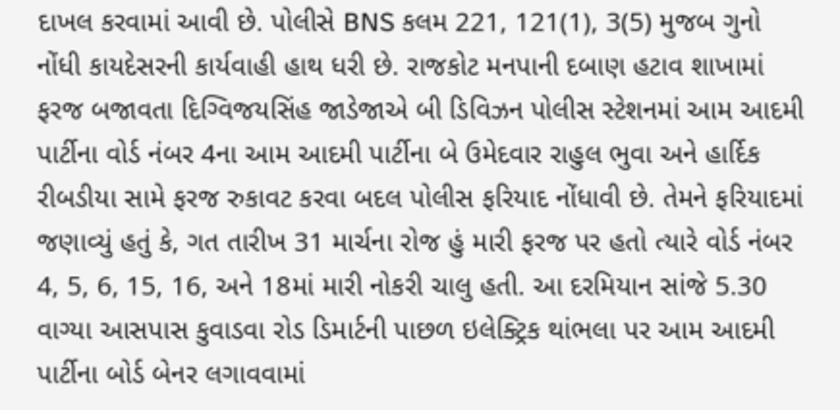દાખલ કરવામાં આવી છે. પોલીસે BNS કલમ 221, 121(1), 3(5) મુજબ ગુનો નોંધી કાયદેસરની કાર્યવાહી હાથ ધરી છે. રાજકોટ મનપાની દબાણ હટાવ શાખામાં ફરજ બજાવતા દિગ્વિજયસિંહ જાડેજાએ બી ડિવિઝન પોલીસ સ્ટેશનમાં આમ આદમી પાર્ટીના વોર્ડ નંબર 4ના આમ આદમી પાર્ટીના બે ઉમેદવાર રાહુલ ભુવા અને હાર્દિક રીબડીયા સામે ફરજ રુકાવટ કરવા બદલ પોલીસ ફરિયાદ નોંધાવી છે. તેમને ફરિયાદમાં જણાવ્યું હતું કે, ગત તારીખ 31 માર્ચના રોજ હું મારી ફરજ પર હતો ત્યારે વોર્ડ નંબર 4, 5, 6, 15, 16, અને 18માં મારી નોકરી ચાલુ હતી. આ દરમિયાન સાંજે 5.30 વાગ્યા આસપાસ કુવાડવા રોડ ડિમાર્ટની પાછળ ઇલેક્ટ્રિક થાંભલા પર આમ આદમી પાર્ટીના બોર્ડ બેનર લગાવવામાં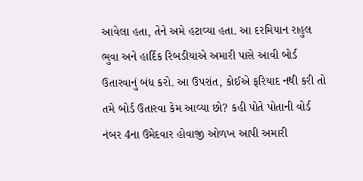આવેલા હતા, તેને અમે હટાવ્યા હતા. આ દરમિયાન રાહુલ ભુવા અને હાર્દિક રિબડીયાએ અમારી પાસે આવી બોર્ડ ઉતારવાનું બંધ કરો. આ ઉપરાંત, કોઈએ ફરિયાદ નથી કરી તો તમે બોર્ડ ઉતારવા કેમ આવ્યા છો? કહી પોતે પોતાની વોર્ડ નંબર 4ના ઉમેદવાર હોવાજી ઓળખ આપી અમારી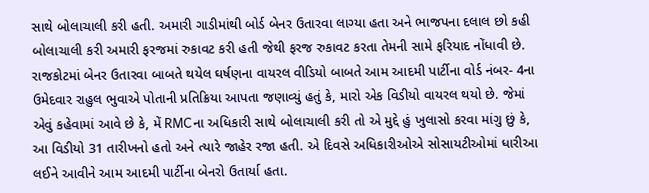સાથે બોલાચાલી કરી હતી. અમારી ગાડીમાંથી બોર્ડ બેનર ઉતારવા લાગ્યા હતા અને ભાજપના દલાલ છો કહી બોલાચાલી કરી અમારી ફરજમાં રુકાવટ કરી હતી જેથી ફરજ રુકાવટ કરતા તેમની સામે ફરિયાદ નોંધાવી છે. રાજકોટમાં બેનર ઉતારવા બાબતે થયેલ ઘર્ષણના વાયરલ વીડિયો બાબતે આમ આદમી પાર્ટીના વોર્ડ નંબર- 4ના ઉમેદવાર રાહુલ ભુવાએ પોતાની પ્રતિક્રિયા આપતા જણાવ્યું હતું કે, મારો એક વિડીયો વાયરલ થયો છે. જેમાં એવું કહેવામાં આવે છે કે, મેં RMCના અધિકારી સાથે બોલાચાલી કરી તો એ મુદ્દે હું ખુલાસો કરવા માંગુ છું કે, આ વિડીયો 31 તારીખનો હતો અને ત્યારે જાહેર રજા હતી. એ દિવસે અધિકારીઓએ સોસાયટીઓમાં ધારીઆ લઈને આવીને આમ આદમી પાર્ટીના બેનરો ઉતાર્યા હતા.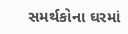સમર્થકોના ઘરમાં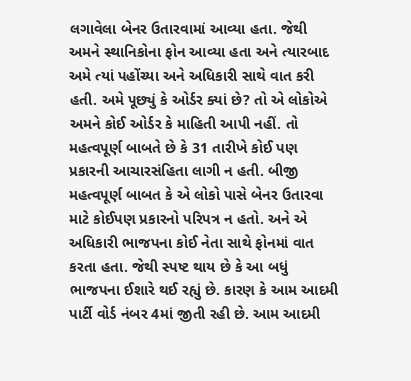લગાવેલા બેનર ઉતારવામાં આવ્યા હતા. જેથી અમને સ્થાનિકોના ફોન આવ્યા હતા અને ત્યારબાદ અમે ત્યાં પહોંચ્યા અને અધિકારી સાથે વાત કરી હતી. અમે પૂછ્યું કે ઓર્ડર ક્યાં છે? તો એ લોકોએ અમને કોઈ ઓર્ડર કે માહિતી આપી નહીં. તો મહત્વપૂર્ણ બાબતે છે કે 31 તારીખે કોઈ પણ પ્રકારની આચારસંહિતા લાગી ન હતી. બીજી મહત્વપૂર્ણ બાબત કે એ લોકો પાસે બેનર ઉતારવા માટે કોઈપણ પ્રકારનો પરિપત્ર ન હતો. અને એ અધિકારી ભાજપના કોઈ નેતા સાથે ફોનમાં વાત કરતા હતા. જેથી સ્પષ્ટ થાય છે કે આ બધું ભાજપના ઈશારે થઈ રહ્યું છે. કારણ કે આમ આદમી પાર્ટી વોર્ડ નંબર 4માં જીતી રહી છે. આમ આદમી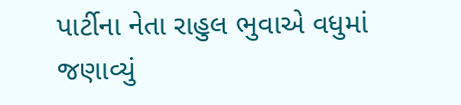પાર્ટીના નેતા રાહુલ ભુવાએ વધુમાં જણાવ્યું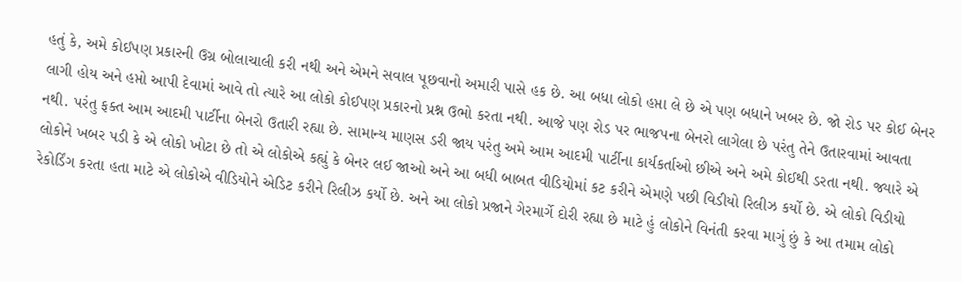હતું કે, અમે કોઈપણ પ્રકારની ઉગ્ર બોલાચાલી કરી નથી અને એમને સવાલ પૂછવાનો અમારી પાસે હક છે. આ બધા લોકો હપ્તા લે છે એ પણ બધાને ખબર છે. જો રોડ પર કોઈ બેનર લાગી હોય અને હપ્તો આપી દેવામાં આવે તો ત્યારે આ લોકો કોઈપણ પ્રકારનો પ્રશ્ન ઉભો કરતા નથી. આજે પણ રોડ પર ભાજપના બેનરો લાગેલા છે પરંતુ તેને ઉતારવામાં આવતા નથી. પરંતુ ફક્ત આમ આદમી પાર્ટીના બેનરો ઉતારી રહ્યા છે. સામાન્ય માણસ ડરી જાય પરંતુ અમે આમ આદમી પાર્ટીના કાર્યકર્તાઓ છીએ અને અમે કોઈથી ડરતા નથી. જ્યારે એ લોકોને ખબર પડી કે એ લોકો ખોટા છે તો એ લોકોએ કહ્યું કે બેનર લઈ જાઓ અને આ બધી બાબત વીડિયોમાં કટ કરીને એમણે પછી વિડીયો રિલીઝ કર્યો છે. એ લોકો વિડીયો રેકોર્ડિંગ કરતા હતા માટે એ લોકોએ વીડિયોને એડિટ કરીને રિલીઝ કર્યો છે. અને આ લોકો પ્રજાને ગેરમાર્ગે દોરી રહ્યા છે માટે હું લોકોને વિનંતી કરવા માગું છું કે આ તમામ લોકો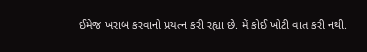ઈમેજ ખરાબ કરવાનો પ્રયત્ન કરી રહ્યા છે. મેં કોઈ ખોટી વાત કરી નથી.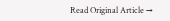Read Original Article →